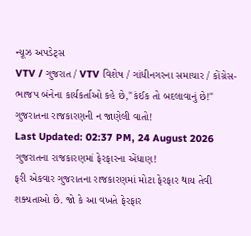ન્યૂઝ અપડેટ્સ
VTV / ગુજરાત / VTV વિશેષ / ગાંધીનગરના સમાચાર / કોંગ્રેસ-ભાજપ બંનેના કાર્યકર્તાઓ કહે છે,"કંઈક તો બદલાવાનું છે!" ગુજરાતના રાજકારણની ન જાણેલી વાતો!
Last Updated: 02:37 PM, 24 August 2026
ગુજરાતના રાજકારણમાં ફેરફારના એંધાણ!
ફરી એકવાર ગુજરાતના રાજકારણમાં મોટા ફેરફાર થાય તેવી શક્યતાઓ છે. જો કે આ વખતે ફેરફાર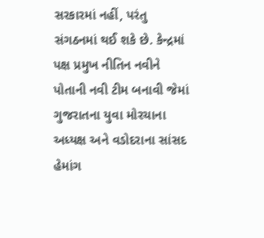સરકારમાં નહીં, પરંતુ સંગઠનમાં થઈ શકે છે. કેન્દ્રમાં પક્ષ પ્રમુખ નીતિન નવીને પોતાની નવી ટીમ બનાવી જેમાં ગુજરાતના યુવા મોરચાના અધ્યક્ષ અને વડોદરાના સાંસદ હેમાંગ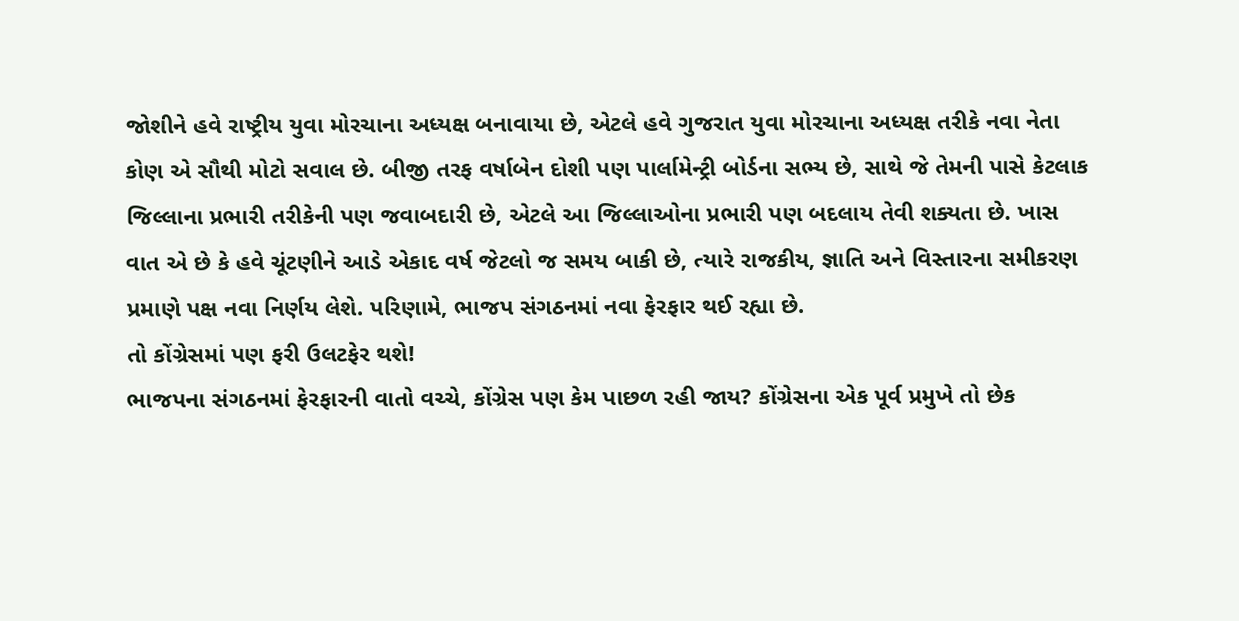જોશીને હવે રાષ્ટ્રીય યુવા મોરચાના અધ્યક્ષ બનાવાયા છે, એટલે હવે ગુજરાત યુવા મોરચાના અધ્યક્ષ તરીકે નવા નેતા કોણ એ સૌથી મોટો સવાલ છે. બીજી તરફ વર્ષાબેન દોશી પણ પાર્લામેન્ટ્રી બોર્ડના સભ્ય છે, સાથે જે તેમની પાસે કેટલાક જિલ્લાના પ્રભારી તરીકેની પણ જવાબદારી છે, એટલે આ જિલ્લાઓના પ્રભારી પણ બદલાય તેવી શક્યતા છે. ખાસ વાત એ છે કે હવે ચૂંટણીને આડે એકાદ વર્ષ જેટલો જ સમય બાકી છે, ત્યારે રાજકીય, જ્ઞાતિ અને વિસ્તારના સમીકરણ પ્રમાણે પક્ષ નવા નિર્ણય લેશે. પરિણામે, ભાજપ સંગઠનમાં નવા ફેરફાર થઈ રહ્યા છે.
તો કોંગ્રેસમાં પણ ફરી ઉલટફેર થશે!
ભાજપના સંગઠનમાં ફેરફારની વાતો વચ્ચે, કોંગ્રેસ પણ કેમ પાછળ રહી જાય? કોંગ્રેસના એક પૂર્વ પ્રમુખે તો છેક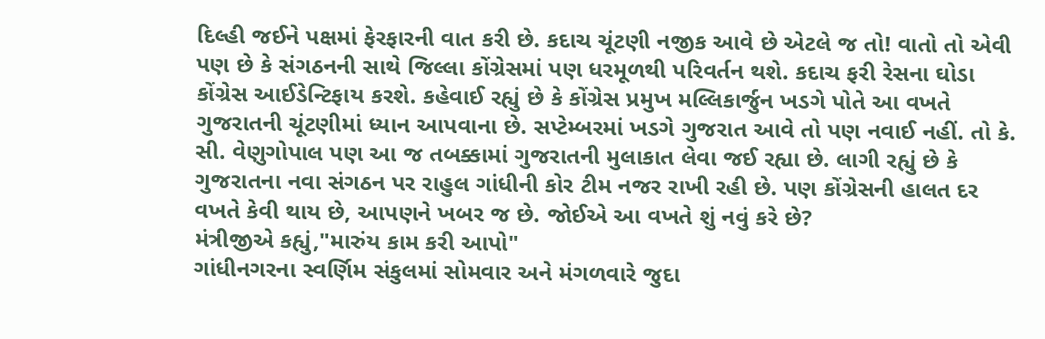દિલ્હી જઈને પક્ષમાં ફેરફારની વાત કરી છે. કદાચ ચૂંટણી નજીક આવે છે એટલે જ તો! વાતો તો એવી પણ છે કે સંગઠનની સાથે જિલ્લા કોંગ્રેસમાં પણ ધરમૂળથી પરિવર્તન થશે. કદાચ ફરી રેસના ઘોડા કોંગ્રેસ આઈડેન્ટિફાય કરશે. કહેવાઈ રહ્યું છે કે કોંગ્રેસ પ્રમુખ મલ્લિકાર્જુન ખડગે પોતે આ વખતે ગુજરાતની ચૂંટણીમાં ધ્યાન આપવાના છે. સપ્ટેમ્બરમાં ખડગે ગુજરાત આવે તો પણ નવાઈ નહીં. તો કે. સી. વેણુગોપાલ પણ આ જ તબક્કામાં ગુજરાતની મુલાકાત લેવા જઈ રહ્યા છે. લાગી રહ્યું છે કે ગુજરાતના નવા સંગઠન પર રાહુલ ગાંધીની કોર ટીમ નજર રાખી રહી છે. પણ કોંગ્રેસની હાલત દર વખતે કેવી થાય છે, આપણને ખબર જ છે. જોઈએ આ વખતે શું નવું કરે છે?
મંત્રીજીએ કહ્યું,"મારુંય કામ કરી આપો"
ગાંધીનગરના સ્વર્ણિમ સંકુલમાં સોમવાર અને મંગળવારે જુદા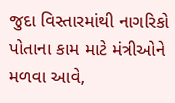જુદા વિસ્તારમાંથી નાગરિકો પોતાના કામ માટે મંત્રીઓને મળવા આવે,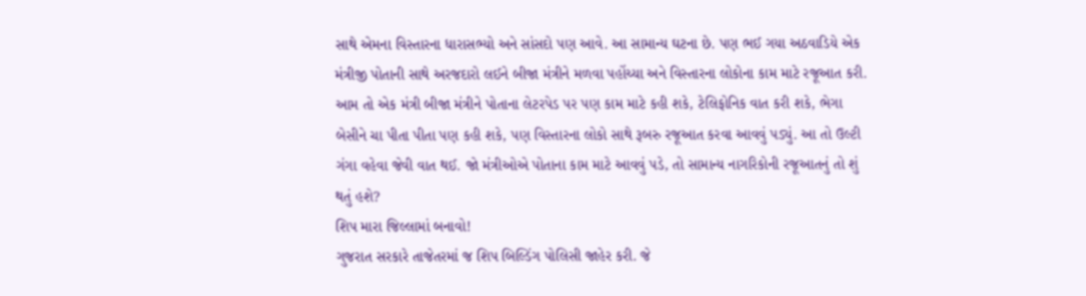સાથે એમના વિસ્તારના ધારાસભ્યો અને સાંસદો પણ આવે. આ સામાન્ય ઘટના છે. પણ ભઈ ગયા અઠવાડિયે એક મંત્રીજી પોતાની સાથે અરજદારો લઈને બીજા મંત્રીને મળવા પહોંચ્યા અને વિસ્તારના લોકોના કામ માટે રજૂઆત કરી. આમ તો એક મંત્રી બીજા મંત્રીને પોતાના લેટરપેડ પર પણ કામ માટે કહી શકે, ટેલિફોનિક વાત કરી શકે, ભેગા બેસીને ચા પીતા પીતા પણ કહી શકે, પણ વિસ્તારના લોકો સાથે રૂબરુ રજૂઆત કરવા આવવું પડ્યું. આ તો ઉલ્ટી ગંગા વહેવા જેવી વાત થઈ. જો મંત્રીઓએ પોતાના કામ માટે આવવું પડે, તો સામાન્ય નાગરિકોની રજૂઆતનું તો શું થતું હશે?
શિપ મારા જિલ્લામાં બનાવો!
ગુજરાત સરકારે તાજેતરમાં જ શિપ બિલ્ડિંગ પોલિસી જાહેર કરી. જે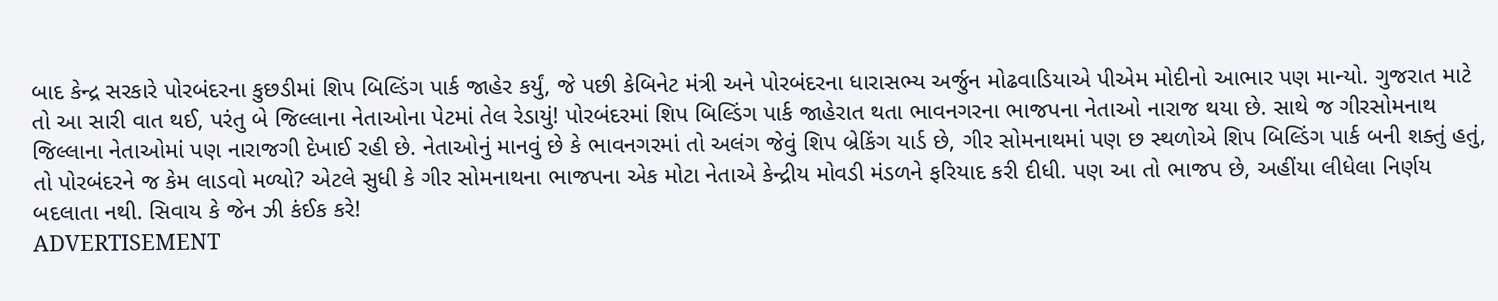બાદ કેન્દ્ર સરકારે પોરબંદરના કુછડીમાં શિપ બિલ્ડિંગ પાર્ક જાહેર કર્યું, જે પછી કેબિનેટ મંત્રી અને પોરબંદરના ધારાસભ્ય અર્જુન મોઢવાડિયાએ પીએમ મોદીનો આભાર પણ માન્યો. ગુજરાત માટે તો આ સારી વાત થઈ, પરંતુ બે જિલ્લાના નેતાઓના પેટમાં તેલ રેડાયું! પોરબંદરમાં શિપ બિલ્ડિંગ પાર્ક જાહેરાત થતા ભાવનગરના ભાજપના નેતાઓ નારાજ થયા છે. સાથે જ ગીરસોમનાથ જિલ્લાના નેતાઓમાં પણ નારાજગી દેખાઈ રહી છે. નેતાઓનું માનવું છે કે ભાવનગરમાં તો અલંગ જેવું શિપ બ્રેકિંગ યાર્ડ છે, ગીર સોમનાથમાં પણ છ સ્થળોએ શિપ બિલ્ડિંગ પાર્ક બની શક્તું હતું, તો પોરબંદરને જ કેમ લાડવો મળ્યો? એટલે સુધી કે ગીર સોમનાથના ભાજપના એક મોટા નેતાએ કેન્દ્રીય મોવડી મંડળને ફરિયાદ કરી દીધી. પણ આ તો ભાજપ છે, અહીંયા લીધેલા નિર્ણય બદલાતા નથી. સિવાય કે જેન ઝી કંઈક કરે!
ADVERTISEMENT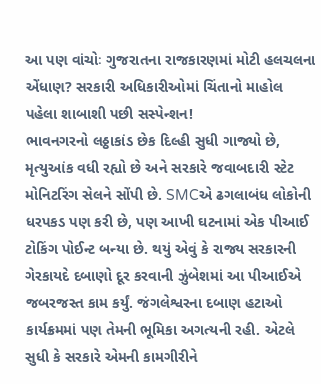આ પણ વાંચોઃ ગુજરાતના રાજકારણમાં મોટી હલચલના એંધાણ? સરકારી અધિકારીઓમાં ચિંતાનો માહોલ
પહેલા શાબાશી પછી સસ્પેન્શન!
ભાવનગરનો લઠ્ઠાકાંડ છેક દિલ્હી સુધી ગાજ્યો છે, મૃત્યુઆંક વધી રહ્યો છે અને સરકારે જવાબદારી સ્ટેટ મોનિટરિંગ સેલને સોંપી છે. SMCએ ઢગલાબંધ લોકોની ધરપકડ પણ કરી છે, પણ આખી ઘટનામાં એક પીઆઈ ટોકિંગ પોઈન્ટ બન્યા છે. થયું એવું કે રાજ્ય સરકારની ગેરકાયદે દબાણો દૂર કરવાની ઝુંબેશમાં આ પીઆઈએ જબરજસ્ત કામ કર્યું. જંગલેશ્વરના દબાણ હટાઓ કાર્યક્રમમાં પણ તેમની ભૂમિકા અગત્યની રહી. એટલે સુધી કે સરકારે એમની કામગીરીને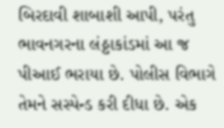બિરદાવી શાબાશી આપી, પરંતુ ભાવનગરના લંઠ્ઠાકાંડમાં આ જ પીઆઈ ભરાયા છે. પોલીસ વિભાગે તેમને સસ્પેન્ડ કરી દીધા છે. એક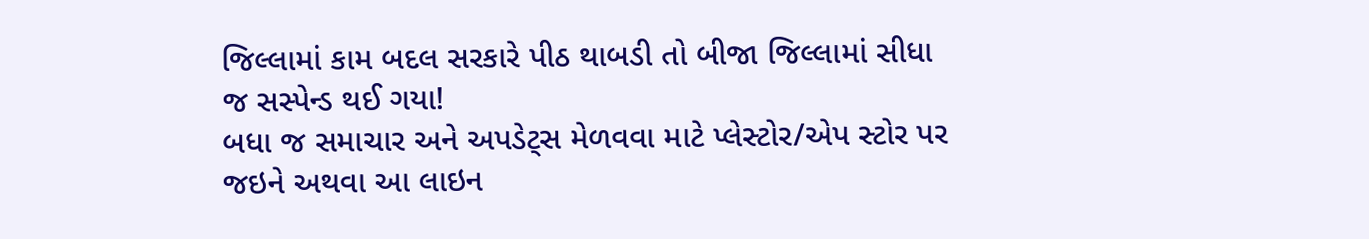જિલ્લામાં કામ બદલ સરકારે પીઠ થાબડી તો બીજા જિલ્લામાં સીધા જ સસ્પેન્ડ થઈ ગયા!
બધા જ સમાચાર અને અપડેટ્સ મેળવવા માટે પ્લેસ્ટોર/એપ સ્ટોર પર જઇને અથવા આ લાઇન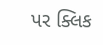પર ક્લિક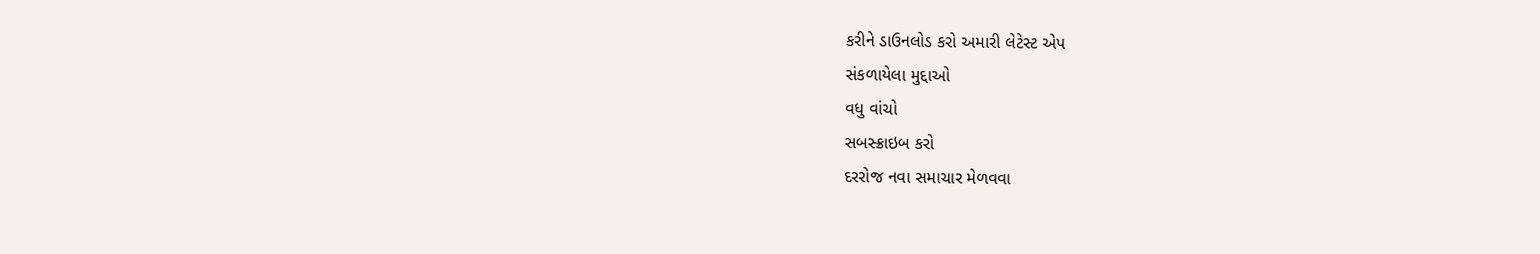કરીને ડાઉનલોડ કરો અમારી લેટેસ્ટ એપ
સંકળાયેલા મુદ્દાઓ
વધુ વાંચો
સબસ્ક્રાઇબ કરો
દરરોજ નવા સમાચાર મેળવવા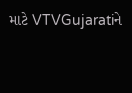માટે VTVGujaratiને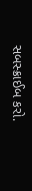સબસ્ક્રાઈબ કરો.